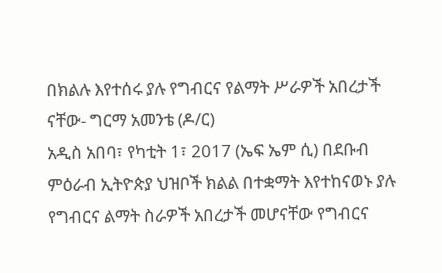በክልሉ እየተሰሩ ያሉ የግብርና የልማት ሥራዎች አበረታች ናቸው- ግርማ አመንቴ (ዶ/ር)
አዲስ አበባ፣ የካቲት 1፣ 2017 (ኤፍ ኤም ሲ) በደቡብ ምዕራብ ኢትዮጵያ ህዝቦች ክልል በተቋማት እየተከናወኑ ያሉ የግብርና ልማት ስራዎች አበረታች መሆናቸው የግብርና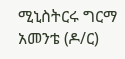ሚኒስትርሩ ግርማ አመንቴ (ዶ/ር)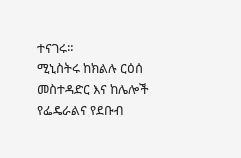ተናገሩ።
ሚኒስትሩ ከክልሉ ርዕሰ መስተዳድር እና ከሌሎች የፌዴራልና የደቡብ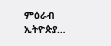ምዕራብ ኢትዮጵያ…